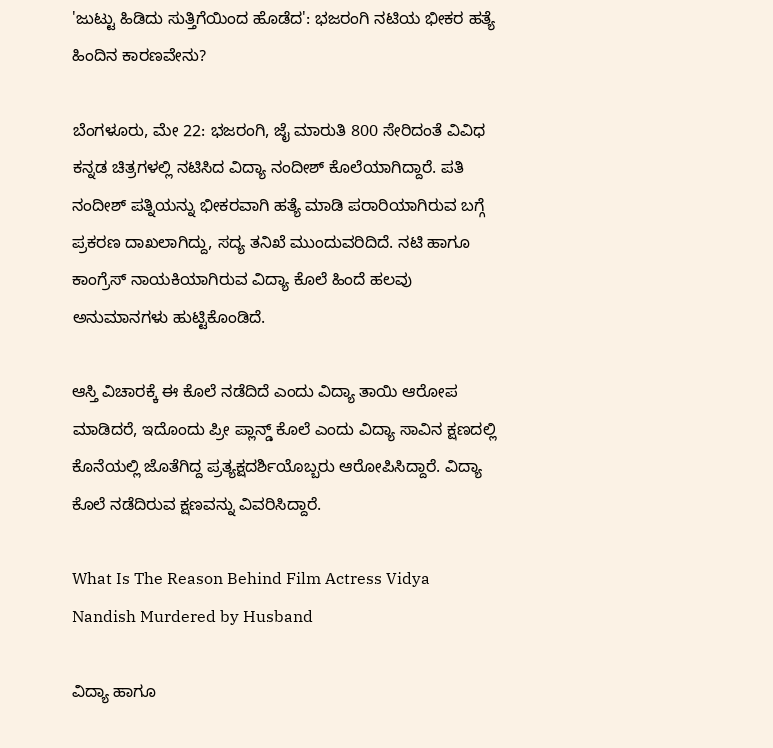'ಜುಟ್ಟು ಹಿಡಿದು ಸುತ್ತಿಗೆಯಿಂದ ಹೊಡೆದ': ಭಜರಂಗಿ ನಟಿಯ ಭೀಕರ ಹತ್ಯೆ ಹಿಂದಿನ ಕಾರಣವೇನು?

ಬೆಂಗಳೂರು, ಮೇ 22: ಭಜರಂಗಿ, ಜೈ ಮಾರುತಿ 800 ಸೇರಿದಂತೆ ವಿವಿಧ ಕನ್ನಡ ಚಿತ್ರಗಳಲ್ಲಿ ನಟಿಸಿದ ವಿದ್ಯಾ ನಂದೀಶ್‌ ಕೊಲೆಯಾಗಿದ್ದಾರೆ. ಪತಿ ನಂದೀಶ್‌ ಪತ್ನಿಯನ್ನು ಭೀಕರವಾಗಿ ಹತ್ಯೆ ಮಾಡಿ ಪರಾರಿಯಾಗಿರುವ ಬಗ್ಗೆ ಪ್ರಕರಣ ದಾಖಲಾಗಿದ್ದು, ಸದ್ಯ ತನಿಖೆ ಮುಂದುವರಿದಿದೆ. ನಟಿ ಹಾಗೂ ಕಾಂಗ್ರೆಸ್‌ ನಾಯಕಿಯಾಗಿರುವ ವಿದ್ಯಾ ಕೊಲೆ ಹಿಂದೆ ಹಲವು ಅನುಮಾನಗಳು ಹುಟ್ಟಿಕೊಂಡಿದೆ.

ಆಸ್ತಿ ವಿಚಾರಕ್ಕೆ ಈ ಕೊಲೆ ನಡೆದಿದೆ ಎಂದು ವಿದ್ಯಾ ತಾಯಿ ಆರೋಪ ಮಾಡಿದರೆ, ಇದೊಂದು ಪ್ರೀ ಪ್ಲಾನ್ಡ್‌ ಕೊಲೆ ಎಂದು ವಿದ್ಯಾ ಸಾವಿನ ಕ್ಷಣದಲ್ಲಿ ಕೊನೆಯಲ್ಲಿ ಜೊತೆಗಿದ್ದ ಪ್ರತ್ಯಕ್ಷದರ್ಶಿಯೊಬ್ಬರು ಆರೋಪಿಸಿದ್ದಾರೆ. ವಿದ್ಯಾ ಕೊಲೆ ನಡೆದಿರುವ ಕ್ಷಣವನ್ನು ವಿವರಿಸಿದ್ದಾರೆ.

What Is The Reason Behind Film Actress Vidya Nandish Murdered by Husband

ವಿದ್ಯಾ ಹಾಗೂ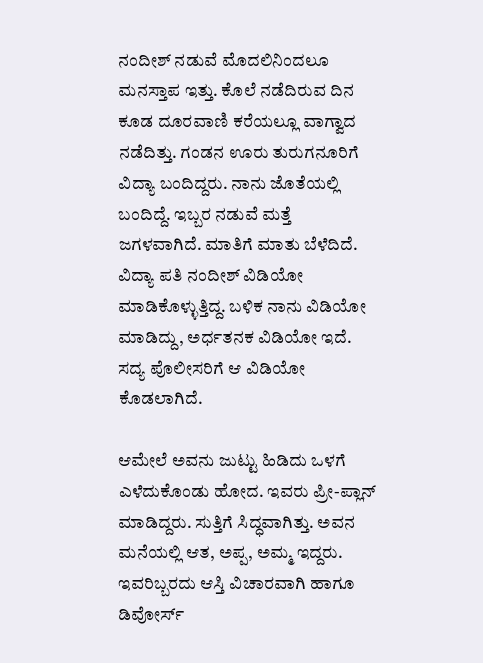ನಂದೀಶ್‌ ನಡುವೆ ಮೊದಲಿನಿಂದಲೂ ಮನಸ್ತಾಪ ಇತ್ತು. ಕೊಲೆ ನಡೆದಿರುವ ದಿನ ಕೂಡ ದೂರವಾಣಿ ಕರೆಯಲ್ಲೂ ವಾಗ್ವಾದ ನಡೆದಿತ್ತು. ಗಂಡನ ಊರು ತುರುಗನೂರಿಗೆ ವಿದ್ಯಾ ಬಂದಿದ್ದರು. ನಾನು ಜೊತೆಯಲ್ಲಿ ಬಂದಿದ್ದೆ. ಇಬ್ಬರ ನಡುವೆ ಮತ್ತೆ ಜಗಳವಾಗಿದೆ. ಮಾತಿಗೆ ಮಾತು ಬೆಳೆದಿದೆ. ವಿದ್ಯಾ ಪತಿ ನಂದೀಶ್‌ ವಿಡಿಯೋ ಮಾಡಿಕೊಳ್ಳುತ್ತಿದ್ದ. ಬಳಿಕ ನಾನು ವಿಡಿಯೋ ಮಾಡಿದ್ದು, ಅರ್ಧತನಕ ವಿಡಿಯೋ ಇದೆ. ಸದ್ಯ ಪೊಲೀಸರಿಗೆ ಆ ವಿಡಿಯೋ ಕೊಡಲಾಗಿದೆ.

ಆಮೇಲೆ ಅವನು ಜುಟ್ಟು ಹಿಡಿದು ಒಳಗೆ ಎಳೆದುಕೊಂಡು ಹೋದ. ಇವರು ಪ್ರೀ-ಪ್ಲಾನ್‌ ಮಾಡಿದ್ದರು. ಸುತ್ತಿಗೆ ಸಿದ್ಧವಾಗಿತ್ತು. ಅವನ ಮನೆಯಲ್ಲಿ ಆತ, ಅಪ್ಪ, ಅಮ್ಮ ಇದ್ದರು. ಇವರಿಬ್ಬರದು ಆಸ್ತಿ ವಿಚಾರವಾಗಿ ಹಾಗೂ ಡಿವೋರ್ಸ್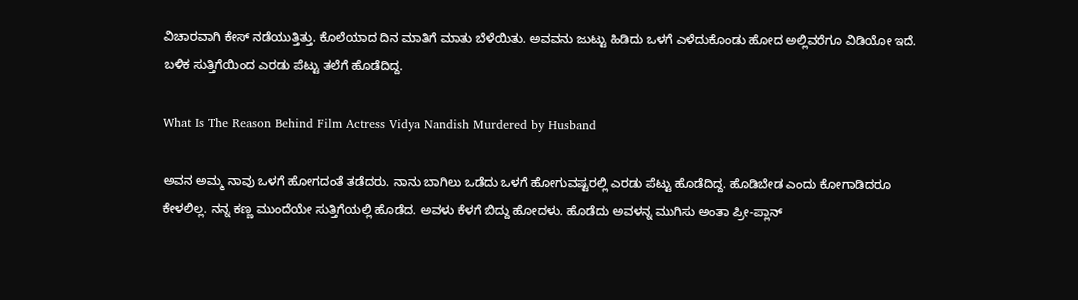ವಿಚಾರವಾಗಿ ಕೇಸ್‌ ನಡೆಯುತ್ತಿತ್ತು. ಕೊಲೆಯಾದ ದಿನ ಮಾತಿಗೆ ಮಾತು ಬೆಳೆಯಿತು. ಅವವನು ಜುಟ್ಟು ಹಿಡಿದು ಒಳಗೆ ಎಳೆದುಕೊಂಡು ಹೋದ ಅಲ್ಲಿವರೆಗೂ ವಿಡಿಯೋ ಇದೆ. ಬಳಿಕ ಸುತ್ತಿಗೆಯಿಂದ ಎರಡು ಪೆಟ್ಟು ತಲೆಗೆ ಹೊಡೆದಿದ್ದ.

What Is The Reason Behind Film Actress Vidya Nandish Murdered by Husband

ಅವನ ಅಮ್ಮ ನಾವು ಒಳಗೆ ಹೋಗದಂತೆ ತಡೆದರು. ನಾನು ಬಾಗಿಲು ಒಡೆದು ಒಳಗೆ ಹೋಗುವಷ್ಟರಲ್ಲಿ ಎರಡು ಪೆಟ್ಟು ಹೊಡೆದಿದ್ದ. ಹೊಡಿಬೇಡ ಎಂದು ಕೋಗಾಡಿದರೂ ಕೇಳಲಿಲ್ಲ. ನನ್ನ ಕಣ್ಣ ಮುಂದೆಯೇ ಸುತ್ತಿಗೆಯಲ್ಲಿ ಹೊಡೆದ. ಅವಳು ಕೆಳಗೆ ಬಿದ್ದು ಹೋದಳು. ಹೊಡೆದು ಅವಳನ್ನ ಮುಗಿಸು ಅಂತಾ ಪ್ರೀ-ಪ್ಲಾನ್‌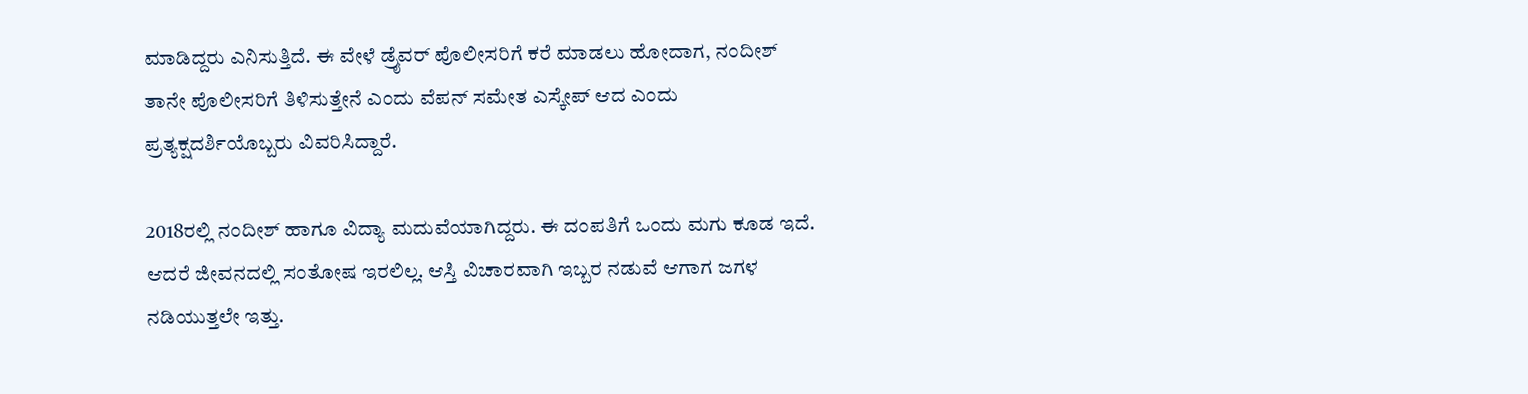ಮಾಡಿದ್ದರು ಎನಿಸುತ್ತಿದೆ. ಈ ವೇಳೆ ಡ್ರೈವರ್‌ ಪೊಲೀಸರಿಗೆ ಕರೆ ಮಾಡಲು ಹೋದಾಗ, ನಂದೀಶ್‌ ತಾನೇ ಪೊಲೀಸರಿಗೆ ತಿಳಿಸುತ್ತೇನೆ ಎಂದು ವೆಪನ್‌ ಸಮೇತ ಎಸ್ಕೇಪ್‌ ಆದ ಎಂದು ಪ್ರತ್ಯಕ್ಷದರ್ಶಿಯೊಬ್ಬರು ವಿವರಿಸಿದ್ದಾರೆ.

2018ರಲ್ಲಿ ನಂದೀಶ್ ಹಾಗೂ ವಿದ್ಯಾ ಮದುವೆಯಾಗಿದ್ದರು. ಈ ದಂಪತಿಗೆ ಒಂದು ಮಗು ಕೂಡ ಇದೆ. ಆದರೆ ಜೀವನದಲ್ಲಿ ಸಂತೋಷ ಇರಲಿಲ್ಲ. ಆಸ್ತಿ ವಿಚಾರವಾಗಿ ಇಬ್ಬರ ನಡುವೆ ಆಗಾಗ ಜಗಳ ನಡಿಯುತ್ತಲೇ ಇತ್ತು.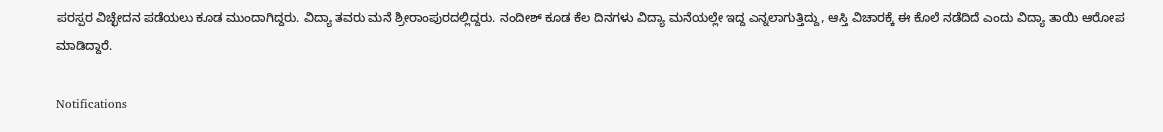ಪರಸ್ಪರ ವಿಚ್ಛೇದನ ಪಡೆಯಲು ಕೂಡ ಮುಂದಾಗಿದ್ದರು. ವಿದ್ಯಾ ತವರು ಮನೆ ಶ್ರೀರಾಂಪುರದಲ್ಲಿದ್ದರು. ನಂದೀಶ್ ಕೂಡ ಕೆಲ ದಿನಗಳು ವಿದ್ಯಾ ಮನೆಯಲ್ಲೇ ಇದ್ದ ಎನ್ನಲಾಗುತ್ತಿದ್ದು, ಆಸ್ತಿ ವಿಚಾರಕ್ಕೆ ಈ ಕೊಲೆ ನಡೆದಿದೆ ಎಂದು ವಿದ್ಯಾ ತಾಯಿ ಆರೋಪ ಮಾಡಿದ್ದಾರೆ.

Notifications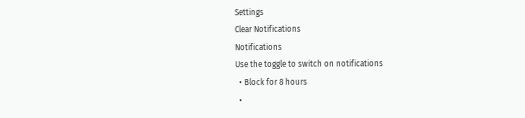Settings
Clear Notifications
Notifications
Use the toggle to switch on notifications
  • Block for 8 hours
  •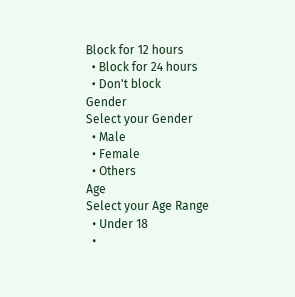Block for 12 hours
  • Block for 24 hours
  • Don't block
Gender
Select your Gender
  • Male
  • Female
  • Others
Age
Select your Age Range
  • Under 18
  •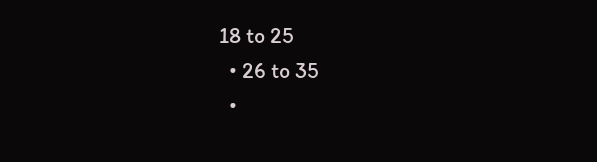18 to 25
  • 26 to 35
  •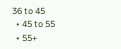36 to 45
  • 45 to 55
  • 55+